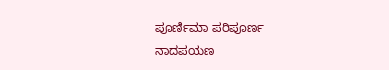ಪೂರ್ಣಿಮಾ ಪರಿಪೂರ್ಣ ನಾದಪಯಣ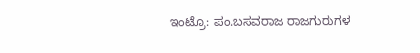ಇಂಟ್ರೊ: ಪಂ.ಬಸವರಾಜ ರಾಜಗುರುಗಳ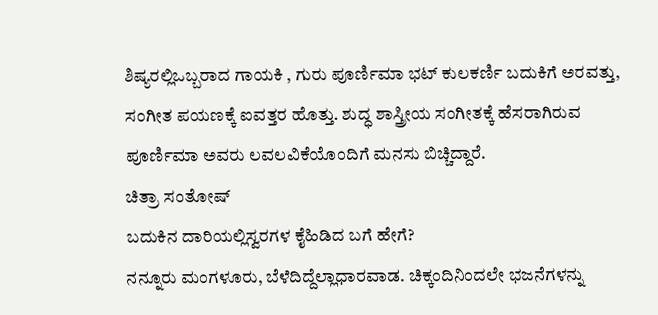ಶಿಷ್ಯರಲ್ಲಿಒಬ್ಬರಾದ ಗಾಯಕಿ , ಗುರು ಪೂರ್ಣಿಮಾ ಭಟ್ ಕುಲಕರ್ಣಿ ಬದುಕಿಗೆ ಅರವತ್ತು, ಸಂಗೀತ ಪಯಣಕ್ಕೆ ಐವತ್ತರ ಹೊತ್ತು. ಶುದ್ಧ ಶಾಸ್ತ್ರೀಯ ಸಂಗೀತಕ್ಕೆ ಹೆಸರಾಗಿರುವ ಪೂರ್ಣಿಮಾ ಅವರು ಲವಲವಿಕೆಯೊಂದಿಗೆ ಮನಸು ಬಿಚ್ಚಿದ್ದಾರೆ.
ಚಿತ್ರಾ ಸಂತೋಷ್
ಬದುಕಿನ ದಾರಿಯಲ್ಲಿಸ್ವರಗಳ ಕೈಹಿಡಿದ ಬಗೆ ಹೇಗೆ?
ನನ್ನೂರು ಮಂಗಳೂರು, ಬೆಳೆದಿದ್ದೆಲ್ಲಾಧಾರವಾಡ. ಚಿಕ್ಕಂದಿನಿಂದಲೇ ಭಜನೆಗಳನ್ನು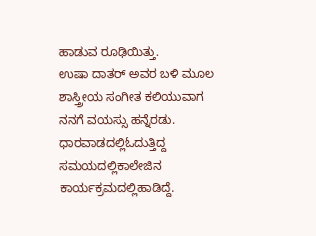ಹಾಡುವ ರೂಢಿಯಿತ್ತು.
ಉಷಾ ದಾತರ್ ಅವರ ಬಳಿ ಮೂಲ ಶಾಸ್ತ್ರೀಯ ಸಂಗೀತ ಕಲಿಯುವಾಗ ನನಗೆ ವಯಸ್ಸು ಹನ್ನೆರಡು. ಧಾರವಾಡದಲ್ಲಿಓದುತ್ತಿದ್ದ ಸಮಯದಲ್ಲಿಕಾಲೇಜಿನ ಕಾರ್ಯಕ್ರಮದಲ್ಲಿಹಾಡಿದ್ದೆ.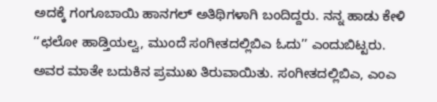ಅದಕ್ಕೆ ಗಂಗೂಬಾಯಿ ಹಾನಗಲ್ ಅತಿಥಿಗಳಾಗಿ ಬಂದಿದ್ದರು. ನನ್ನ ಹಾಡು ಕೇಳಿ ‘‘ಛಲೋ ಹಾಡ್ತಿಯಲ್ವ, ಮುಂದೆ ಸಂಗೀತದಲ್ಲಿಬಿಎ ಓದು’’ ಎಂದುಬಿಟ್ಟರು. ಅವರ ಮಾತೇ ಬದುಕಿನ ಪ್ರಮುಖ ತಿರುವಾಯಿತು. ಸಂಗೀತದಲ್ಲಿಬಿಎ, ಎಂಎ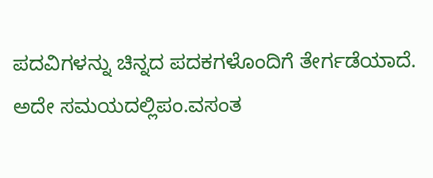ಪದವಿಗಳನ್ನು ಚಿನ್ನದ ಪದಕಗಳೊಂದಿಗೆ ತೇರ್ಗಡೆಯಾದೆ. ಅದೇ ಸಮಯದಲ್ಲಿಪಂ.ವಸಂತ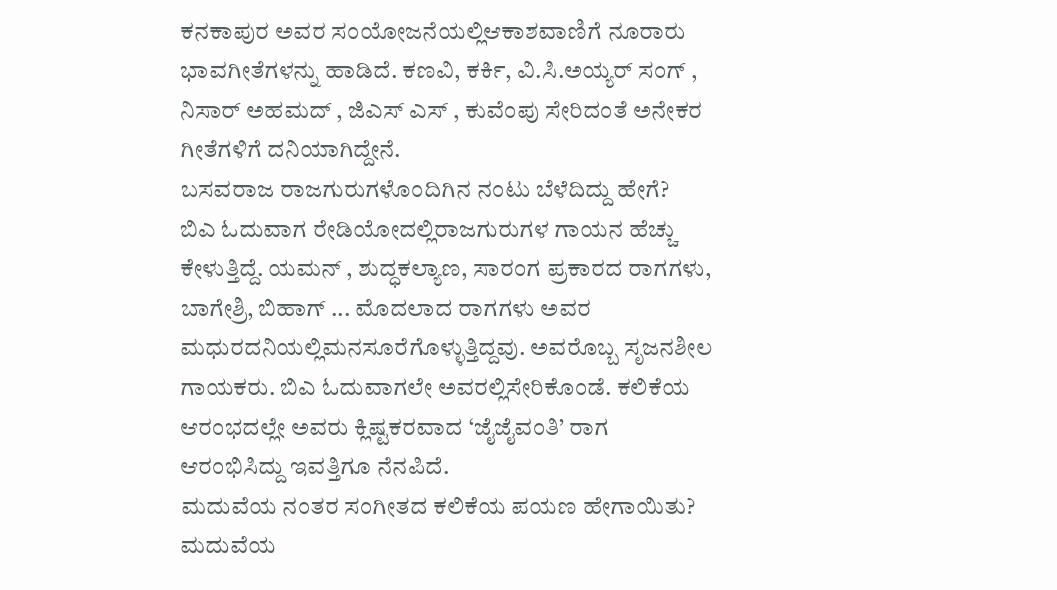ಕನಕಾಪುರ ಅವರ ಸಂಯೋಜನೆಯಲ್ಲಿಆಕಾಶವಾಣಿಗೆ ನೂರಾರು ಭಾವಗೀತೆಗಳನ್ನು ಹಾಡಿದೆ. ಕಣವಿ, ಕರ್ಕಿ, ವಿ.ಸಿ.ಅಯ್ಯರ್ ಸಂಗ್ , ನಿಸಾರ್ ಅಹಮದ್ , ಜಿಎಸ್ ಎಸ್ , ಕುವೆಂಪು ಸೇರಿದಂತೆ ಅನೇಕರ ಗೀತೆಗಳಿಗೆ ದನಿಯಾಗಿದ್ದೇನೆ.
ಬಸವರಾಜ ರಾಜಗುರುಗಳೊಂದಿಗಿನ ನಂಟು ಬೆಳೆದಿದ್ದು ಹೇಗೆ?
ಬಿಎ ಓದುವಾಗ ರೇಡಿಯೋದಲ್ಲಿರಾಜಗುರುಗಳ ಗಾಯನ ಹೆಚ್ಚು ಕೇಳುತ್ತಿದ್ದೆ. ಯಮನ್ , ಶುದ್ಧಕಲ್ಯಾಣ, ಸಾರಂಗ ಪ್ರಕಾರದ ರಾಗಗಳು, ಬಾಗೇಶ್ರಿ, ಬಿಹಾಗ್ ... ಮೊದಲಾದ ರಾಗಗಳು ಅವರ ಮಧುರದನಿಯಲ್ಲಿಮನಸೂರೆಗೊಳ್ಳುತ್ತಿದ್ದವು. ಅವರೊಬ್ಬ ಸೃಜನಶೀಲ ಗಾಯಕರು. ಬಿಎ ಓದುವಾಗಲೇ ಅವರಲ್ಲಿಸೇರಿಕೊಂಡೆ. ಕಲಿಕೆಯ ಆರಂಭದಲ್ಲೇ ಅವರು ಕ್ಲಿಷ್ಟಕರವಾದ ‘ಜೈಜೈವಂತಿ’ ರಾಗ ಆರಂಭಿಸಿದ್ದು ಇವತ್ತಿಗೂ ನೆನಪಿದೆ.
ಮದುವೆಯ ನಂತರ ಸಂಗೀತದ ಕಲಿಕೆಯ ಪಯಣ ಹೇಗಾಯಿತು?
ಮದುವೆಯ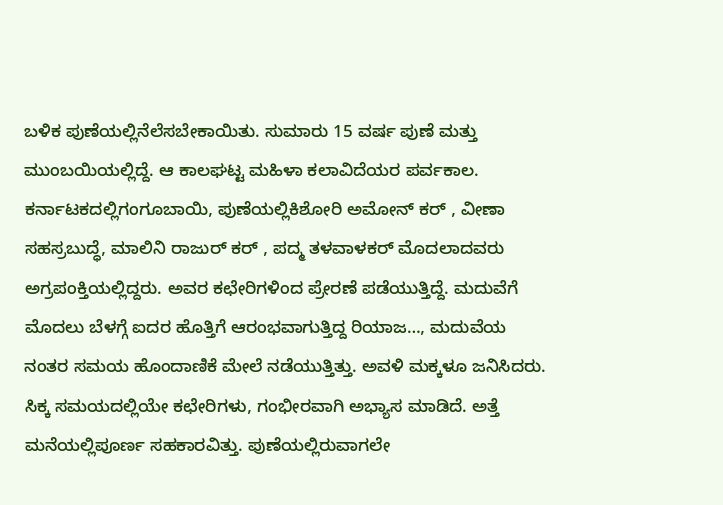ಬಳಿಕ ಪುಣೆಯಲ್ಲಿನೆಲೆಸಬೇಕಾಯಿತು. ಸುಮಾರು 15 ವರ್ಷ ಪುಣೆ ಮತ್ತು ಮುಂಬಯಿಯಲ್ಲಿದ್ದೆ. ಆ ಕಾಲಘಟ್ಟ ಮಹಿಳಾ ಕಲಾವಿದೆಯರ ಪರ್ವಕಾಲ. ಕರ್ನಾಟಕದಲ್ಲಿಗಂಗೂಬಾಯಿ, ಪುಣೆಯಲ್ಲಿಕಿಶೋರಿ ಅಮೋನ್ ಕರ್ , ವೀಣಾ ಸಹಸ್ರಬುದ್ಧೆ, ಮಾಲಿನಿ ರಾಜುರ್ ಕರ್ , ಪದ್ಮ ತಳವಾಳಕರ್ ಮೊದಲಾದವರು ಅಗ್ರಪಂಕ್ತಿಯಲ್ಲಿದ್ದರು. ಅವರ ಕಛೇರಿಗಳಿಂದ ಪ್ರೇರಣೆ ಪಡೆಯುತ್ತಿದ್ದೆ. ಮದುವೆಗೆ ಮೊದಲು ಬೆಳಗ್ಗೆ ಐದರ ಹೊತ್ತಿಗೆ ಆರಂಭವಾಗುತ್ತಿದ್ದ ರಿಯಾಜ…, ಮದುವೆಯ ನಂತರ ಸಮಯ ಹೊಂದಾಣಿಕೆ ಮೇಲೆ ನಡೆಯುತ್ತಿತ್ತು. ಅವಳಿ ಮಕ್ಕಳೂ ಜನಿಸಿದರು. ಸಿಕ್ಕ ಸಮಯದಲ್ಲಿಯೇ ಕಛೇರಿಗಳು, ಗಂಭೀರವಾಗಿ ಅಭ್ಯಾಸ ಮಾಡಿದೆ. ಅತ್ತೆ ಮನೆಯಲ್ಲಿಪೂರ್ಣ ಸಹಕಾರವಿತ್ತು. ಪುಣೆಯಲ್ಲಿರುವಾಗಲೇ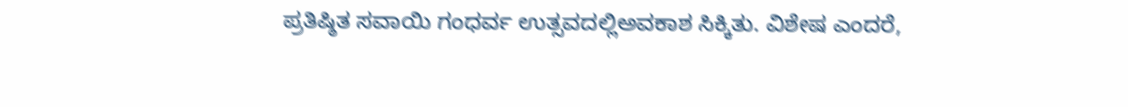ಪ್ರತಿಷ್ಠಿತ ಸವಾಯಿ ಗಂಧರ್ವ ಉತ್ಸವದಲ್ಲಿಅವಕಾಶ ಸಿಕ್ಕಿತು. ವಿಶೇಷ ಎಂದರೆ,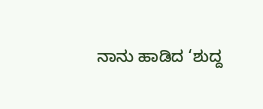ನಾನು ಹಾಡಿದ ‘ಶುದ್ದ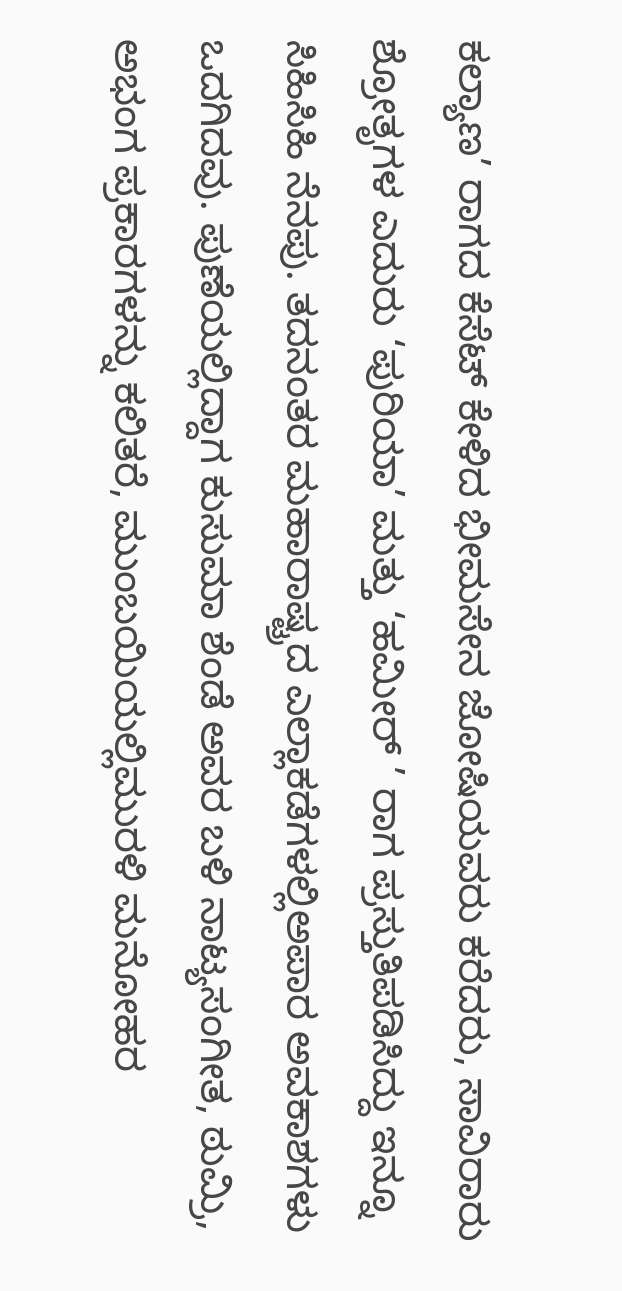ಕಲ್ಯಾಣ’ ರಾಗದ ಕೆಸೆಟ್ ಕೇಳಿದ ಭೀಮಸೇನ ಜೋಷಿಯವರು ಕರೆದರು, ಸಾವಿರಾರು ಶ್ರೋತೃಗಳ ಎದುರು ‘ಪುರಿಯಾ’ ಮತ್ತು ‘ಹಮೀರ್ ’ ರಾಗ ಪ್ರಸ್ತುತಿಪಡಿಸಿದ್ದು ಇನ್ನೂ ಸಿಹಿಸಿಹಿ ನೆನಪು. ತದನಂತರ ಮಹಾರಾಷ್ಟ್ರದ ಎಲ್ಲಾಕಡೆಗಳಲ್ಲಿಅಪಾರ ಅವಕಾಶಗಳು ಒದಗಿದವು. ಪುಣೆಯಲ್ಲಿದ್ದಾಗ ಕುಸುಮಾ ಶೆಂಡೆ ಅವರ ಬಳಿ ನಾಟ್ಯಸಂಗೀತ, ಠುಮ್ರಿ, ಅಭಂಗ ಪ್ರಕಾರಗಳನ್ನು ಕಲಿತರೆ, ಮುಂಬಯಿಯಲ್ಲಿಮುರಳಿ ಮನೋಹರ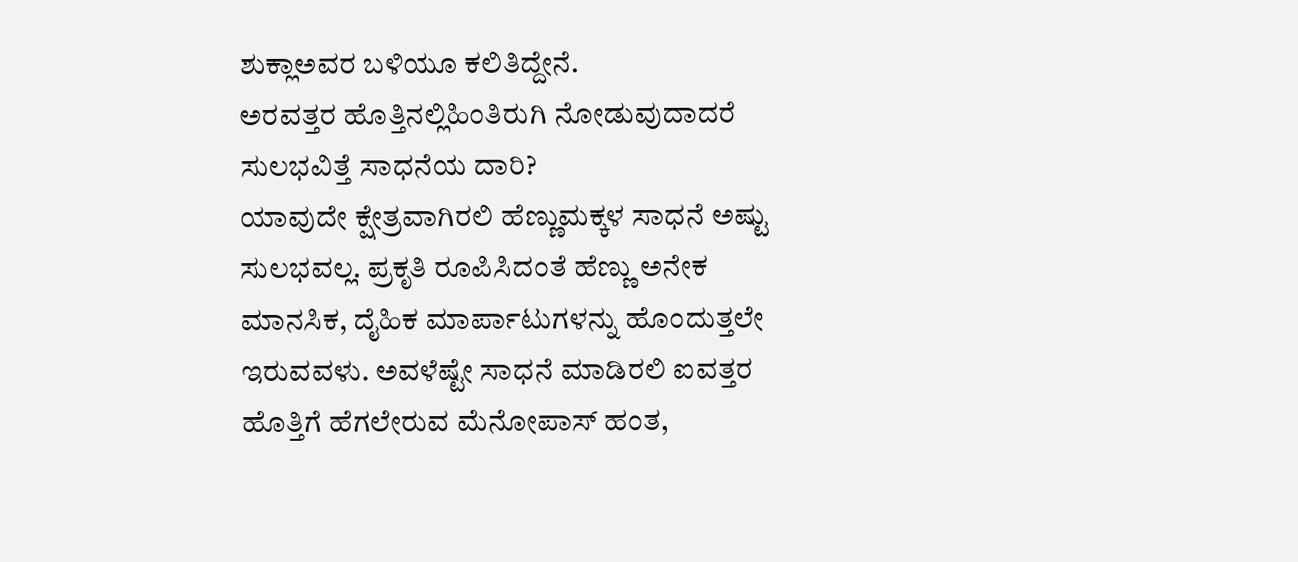ಶುಕ್ಲಾಅವರ ಬಳಿಯೂ ಕಲಿತಿದ್ದೇನೆ.
ಅರವತ್ತರ ಹೊತ್ತಿನಲ್ಲಿಹಿಂತಿರುಗಿ ನೋಡುವುದಾದರೆ ಸುಲಭವಿತ್ತೆ ಸಾಧನೆಯ ದಾರಿ?
ಯಾವುದೇ ಕ್ಷೇತ್ರವಾಗಿರಲಿ ಹೆಣ್ಣುಮಕ್ಕಳ ಸಾಧನೆ ಅಷ್ಟು ಸುಲಭವಲ್ಲ. ಪ್ರಕೃತಿ ರೂಪಿಸಿದಂತೆ ಹೆಣ್ಣು ಅನೇಕ ಮಾನಸಿಕ, ದೈಹಿಕ ಮಾರ್ಪಾಟುಗಳನ್ನು ಹೊಂದುತ್ತಲೇ ಇರುವವಳು. ಅವಳೆಷ್ಟೇ ಸಾಧನೆ ಮಾಡಿರಲಿ ಐವತ್ತರ ಹೊತ್ತಿಗೆ ಹೆಗಲೇರುವ ಮೆನೋಪಾಸ್ ಹಂತ,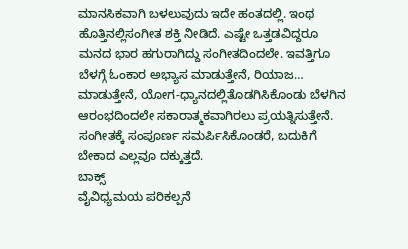ಮಾನಸಿಕವಾಗಿ ಬಳಲುವುದು ಇದೇ ಹಂತದಲ್ಲಿ. ಇಂಥ ಹೊತ್ತಿನಲ್ಲಿಸಂಗೀತ ಶಕ್ತಿ ನೀಡಿದೆ. ಎಷ್ಟೇ ಒತ್ತಡವಿದ್ದರೂ ಮನದ ಭಾರ ಹಗುರಾಗಿದ್ದು ಸಂಗೀತದಿಂದಲೇ. ಇವತ್ತಿಗೂ ಬೆಳಗ್ಗೆ ಓಂಕಾರ ಅಭ್ಯಾಸ ಮಾಡುತ್ತೇನೆ, ರಿಯಾಜ… ಮಾಡುತ್ತೇನೆ, ಯೋಗ-ಧ್ಯಾನದಲ್ಲಿತೊಡಗಿಸಿಕೊಂಡು ಬೆಳಗಿನ ಆರಂಭದಿಂದಲೇ ಸಕಾರಾತ್ಮಕವಾಗಿರಲು ಪ್ರಯತ್ನಿಸುತ್ತೇನೆ. ಸಂಗೀತಕ್ಕೆ ಸಂಪೂರ್ಣ ಸಮರ್ಪಿಸಿಕೊಂಡರೆ, ಬದುಕಿಗೆ ಬೇಕಾದ ಎಲ್ಲವೂ ದಕ್ಕುತ್ತದೆ.
ಬಾಕ್ಸ್
ವೈವಿಧ್ಯಮಯ ಪರಿಕಲ್ಪನೆ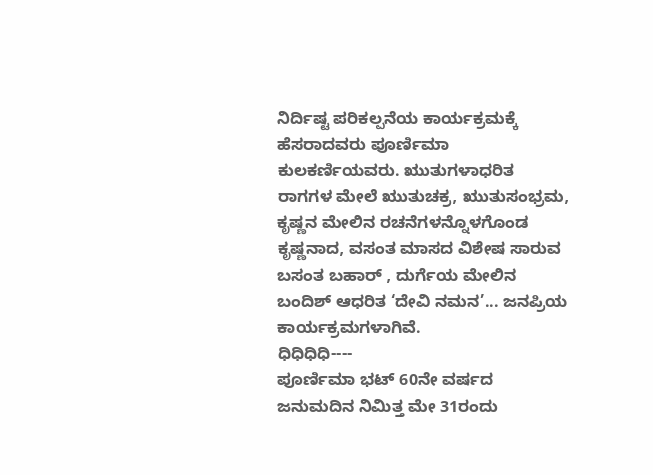ನಿರ್ದಿಷ್ಟ ಪರಿಕಲ್ಪನೆಯ ಕಾರ್ಯಕ್ರಮಕ್ಕೆ ಹೆಸರಾದವರು ಪೂರ್ಣಿಮಾ ಕುಲಕರ್ಣಿಯವರು. ಋುತುಗಳಾಧರಿತ ರಾಗಗಳ ಮೇಲೆ ಋುತುಚಕ್ರ, ಋುತುಸಂಭ್ರಮ, ಕೃಷ್ಣನ ಮೇಲಿನ ರಚನೆಗಳನ್ನೊಳಗೊಂಡ ಕೃಷ್ಣನಾದ, ವಸಂತ ಮಾಸದ ವಿಶೇಷ ಸಾರುವ ಬಸಂತ ಬಹಾರ್ , ದುರ್ಗೆಯ ಮೇಲಿನ ಬಂದಿಶ್ ಆಧರಿತ ‘ದೇವಿ ನಮನ’... ಜನಪ್ರಿಯ ಕಾರ್ಯಕ್ರಮಗಳಾಗಿವೆ.
ಧಿಧಿಧಿಧಿ----
ಪೂರ್ಣಿಮಾ ಭಟ್ 60ನೇ ವರ್ಷದ ಜನುಮದಿನ ನಿಮಿತ್ತ ಮೇ 31ರಂದು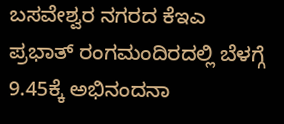ಬಸವೇಶ್ವರ ನಗರದ ಕೆಇಎ ಪ್ರಭಾತ್ ರಂಗಮಂದಿರದಲ್ಲಿ ಬೆಳಗ್ಗೆ 9.45ಕ್ಕೆ ಅಭಿನಂದನಾ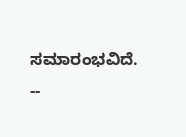ಸಮಾರಂಭವಿದೆ.
--